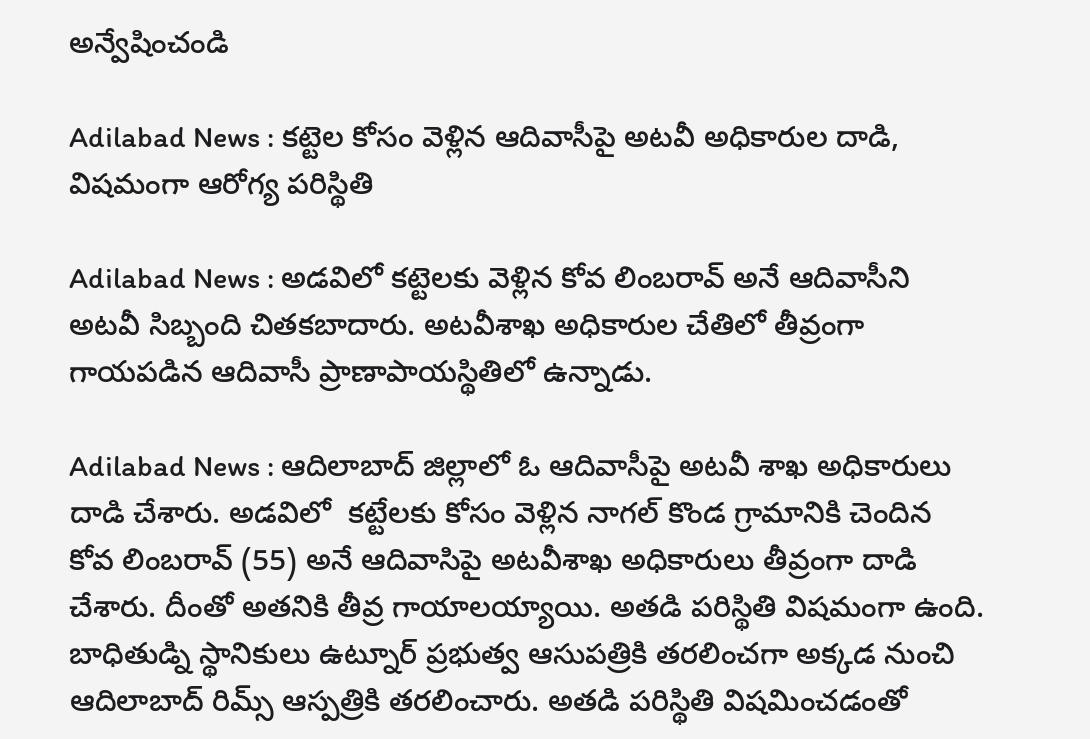అన్వేషించండి

Adilabad News : కట్టెల కోసం వెళ్లిన ఆదివాసీపై అటవీ అధికారుల దాడి, విషమంగా ఆరోగ్య పరిస్థితి

Adilabad News : అడవిలో కట్టెలకు వెళ్లిన కోవ లింబరావ్ అనే ఆదివాసీని అటవీ సిబ్బంది చితకబాదారు. అటవీశాఖ అధికారుల చేతిలో తీవ్రంగా గాయపడిన ఆదివాసీ ప్రాణాపాయస్థితిలో ఉన్నాడు.

Adilabad News : ఆదిలాబాద్ జిల్లాలో ఓ ఆదివాసీపై అటవీ శాఖ అధికారులు దాడి చేశారు. అడవిలో  కట్టేలకు కోసం వెళ్లిన నాగల్ కొండ గ్రామానికి చెందిన కోవ లింబరావ్ (55) అనే ఆదివాసిపై అటవీశాఖ అధికారులు తీవ్రంగా దాడి చేశారు. దీంతో అతనికి తీవ్ర గాయాలయ్యాయి. అతడి పరిస్థితి విషమంగా ఉంది. బాధితుడ్ని స్థానికులు ఉట్నూర్ ప్రభుత్వ ఆసుపత్రికి తరలించగా అక్కడ నుంచి ఆదిలాబాద్ రిమ్స్ ఆస్పత్రికి తరలించారు. అతడి పరిస్థితి విషమించడంతో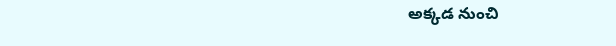అక్కడ నుంచి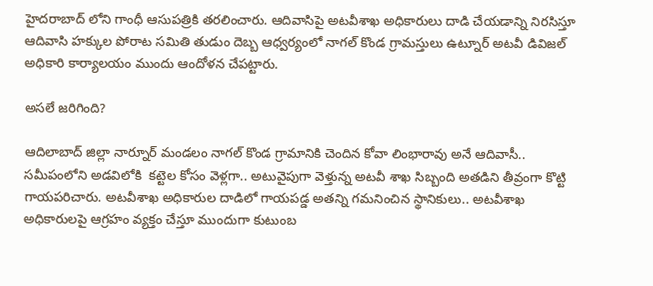హైదరాబాద్ లోని గాంధీ ఆసుపత్రికి తరలించారు. ఆదివాసిపై అటవీశాఖ అధికారులు దాడి చేయడాన్ని నిరసిస్తూ ఆదివాసి హక్కుల పోరాట సమితి తుడుం దెబ్బ ఆధ్వర్యంలో నాగల్ కొండ గ్రామస్తులు ఉట్నూర్ అటవీ డివిజల్ అధికారి కార్యాలయం ముందు ఆందోళన చేపట్టారు.

అసలే జరిగింది?

ఆదిలాబాద్ జిల్లా నార్నూర్ మండలం నాగల్ కొండ గ్రామానికి చెందిన కోవా లింభారావు అనే ఆదివాసీ.. సమీపంలోని అడవిలోకి  కట్టెల కోసం వెళ్లగా.. అటువైపుగా వెళ్తున్న అటవీ శాఖ సిబ్బంది అతడిని తీవ్రంగా కొట్టి గాయపరిచారు. అటవీశాఖ అధికారుల దాడిలో గాయపడ్డ అతన్ని గమనించిన స్థానికులు.. అటవీశాఖ అధికారులపై ఆగ్రహం వ్యక్తం చేస్తూ ముందుగా కుటుంబ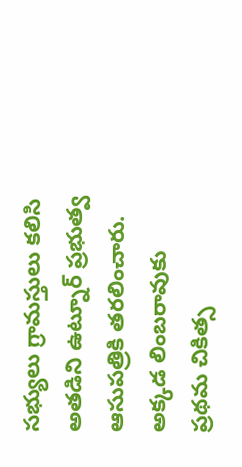సభ్యులు గ్రామస్తులు కలిసి అతడిని ఉట్నూర్ ప్రభుత్వ ఆసుపత్రికి తరలించారు. అక్కడ లింబరావుకు ప్రథమ చికిత్స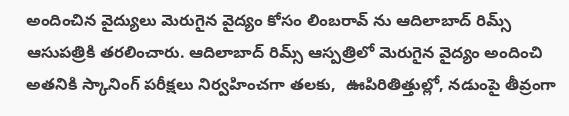అందించిన వైద్యులు మెరుగైన వైద్యం కోసం లింబరావ్ ను ఆదిలాబాద్ రిమ్స్ ఆసుపత్రికి తరలించారు. ఆదిలాబాద్ రిమ్స్ ఆస్పత్రిలో మెరుగైన వైద్యం అందించి అతనికి స్కానింగ్ పరీక్షలు నిర్వహించగా తలకు,  ఊపిరితిత్తుల్లో, నడుంపై తీవ్రంగా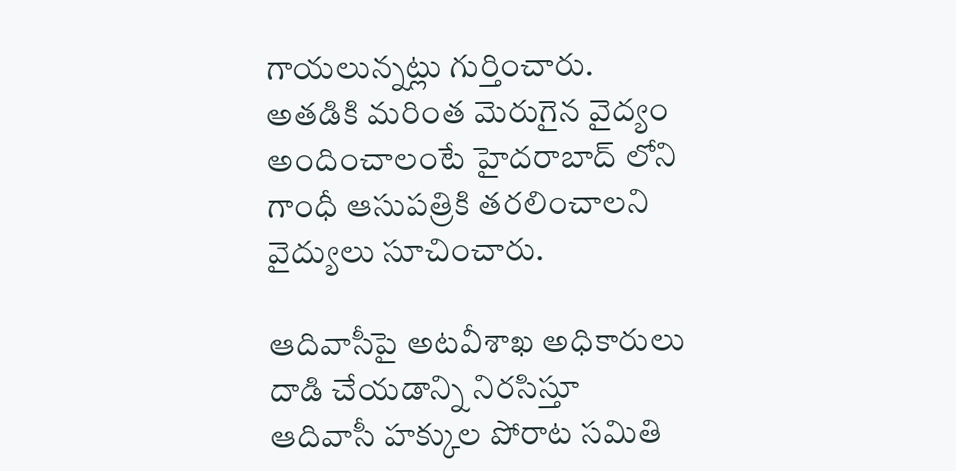గాయలున్నట్లు గుర్తించారు. అతడికి మరింత మెరుగైన వైద్యం అందించాలంటే హైదరాబాద్ లోని గాంధీ ఆసుపత్రికి తరలించాలని వైద్యులు సూచించారు.

ఆదివాసీపై అటవీశాఖ అధికారులు దాడి చేయడాన్ని నిరసిస్తూ ఆదివాసీ హక్కుల పోరాట సమితి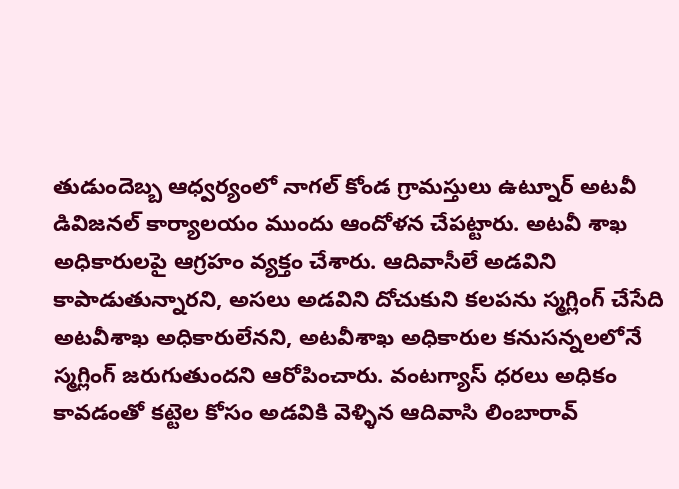తుడుందెబ్బ ఆధ్వర్యంలో నాగల్ కోండ గ్రామస్తులు ఉట్నూర్ అటవీ డివిజనల్ కార్యాలయం ముందు ఆందోళన చేపట్టారు. అటవీ శాఖ అధికారులపై ఆగ్రహం వ్యక్తం చేశారు. ఆదివాసీలే అడవిని కాపాడుతున్నారని, అసలు అడవిని దోచుకుని కలపను స్మగ్లింగ్ చేసేది అటవీశాఖ అధికారులేనని, అటవీశాఖ అధికారుల కనుసన్నలలోనే స్మగ్లింగ్ జరుగుతుందని ఆరోపించారు. వంటగ్యాస్ ధరలు అధికం కావడంతో కట్టెల కోసం అడవికి వెళ్ళిన ఆదివాసి లింబారావ్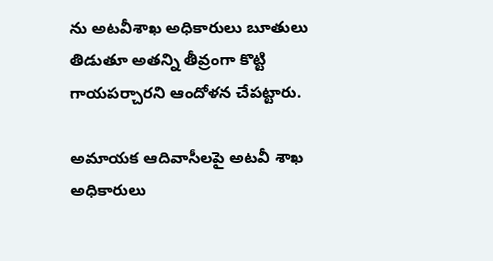ను అటవీశాఖ అధికారులు బూతులు తిడుతూ అతన్ని తీవ్రంగా కొట్టి గాయపర్చారని ఆందోళన చేపట్టారు.

అమాయక ఆదివాసీలపై అటవీ శాఖ అధికారులు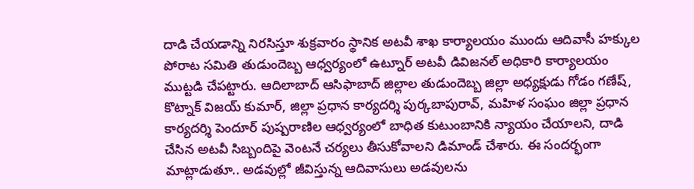దాడి చేయడాన్ని నిరసిస్తూ శుక్రవారం స్థానిక అటవీ శాఖ కార్యాలయం ముందు ఆదివాసీ హక్కుల పోరాట సమితి తుడుందెబ్బ ఆధ్వర్యంలో ఉట్నూర్ అటవీ డివిజనల్ అధికారి కార్యాలయం ముట్టడి చేపట్టారు. ఆదిలాబాద్ ఆసిఫాబాద్‌ జిల్లాల తుడుందెబ్బ జిల్లా అధ్యక్షుడు గోడం గణేష్, కొట్నాక్ విజయ్ కుమార్, జిల్లా ప్రధాన కార్యదర్శి పుర్కబాపురావ్, మహిళ సంఘం జిల్లా ప్రధాన కార్యదర్శి పెందూర్ పుష్పరాణిల ఆధ్వర్యంలో బాధిత కుటుంబానికి న్యాయం చేయాలని, దాడి చేసిన అటవీ సిబ్బందిపై వెంటనే చర్యలు తీసుకోవాలని డిమాండ్ చేశారు. ఈ సందర్భంగా మాట్లాడుతూ.. అడవుల్లో జీవిస్తున్న ఆదివాసులు అడవులను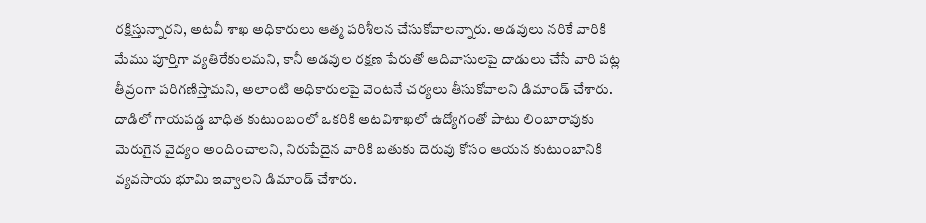రక్షిస్తున్నారని, అటవీ శాఖ అధికారులు ఆత్మ పరిశీలన చేసుకోవాలన్నారు. అడవులు నరికే వారికి మేము పూర్తిగా వ్యతిరేకులమని, కానీ అడవుల రక్షణ పేరుతో ఆదివాసులపై దాడులు చేసే వారి పట్ల తీవ్రంగా పరిగణిస్తామని, అలాంటి అధికారులపై వెంటనే చర్యలు తీసుకోవాలని డిమాండ్ చేశారు. దాడిలో గాయపడ్డ బాధిత కుటుంబంలో ఒకరికి అటవిశాఖలో ఉద్యోగంతో పాటు లింబారావుకు మెరుగైన వైద్యం అందించాలని, నిరుపేదైన వారికి బతుకు దెరువు కోసం ఆయన కుటుంబానికి వ్యవసాయ భూమి ఇవ్వాలని డిమాండ్ చేశారు.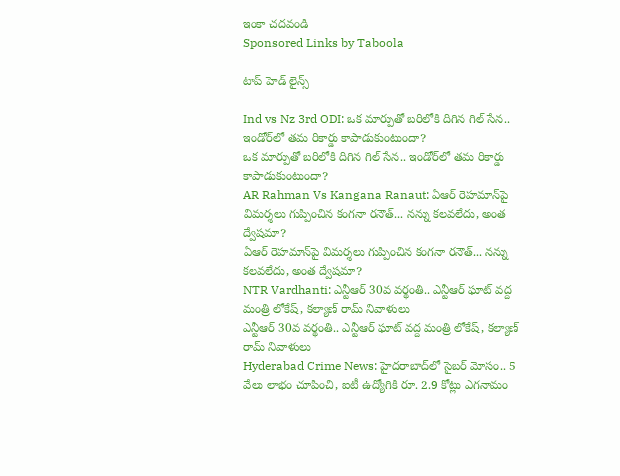ఇంకా చదవండి
Sponsored Links by Taboola

టాప్ హెడ్ లైన్స్

Ind vs Nz 3rd ODI: ఒక మార్పుతో బరిలోకి దిగిన గిల్ సేన.. ఇండోర్‌లో తమ రికార్డు కాపాడుకుంటుందా?
ఒక మార్పుతో బరిలోకి దిగిన గిల్ సేన.. ఇండోర్‌లో తమ రికార్డు కాపాడుకుంటుందా?
AR Rahman Vs Kangana Ranaut: ఏఆర్ రెహమాన్‌పై విమర్శలు గుప్పించిన కంగనా రనౌత్... నన్ను కలవలేదు, అంత ద్వేషమా?
ఏఆర్ రెహమాన్‌పై విమర్శలు గుప్పించిన కంగనా రనౌత్... నన్ను కలవలేదు, అంత ద్వేషమా?
NTR Vardhanti: ఎన్టీఆర్ 30వ వర్థంతి.. ఎన్టీఆర్ ఘాట్ వద్ద మంత్రి లోకేష్, కల్యాణ్ రామ్ నివాళులు
ఎన్టీఆర్ 30వ వర్థంతి.. ఎన్టీఆర్ ఘాట్ వద్ద మంత్రి లోకేష్, కల్యాణ్ రామ్ నివాళులు
Hyderabad Crime News: హైదరాబాద్‌లో సైబర్ మోసం.. 5 వేలు లాభం చూపించి, ఐటీ ఉద్యోగికి రూ. 2.9 కోట్లు ఎగనామం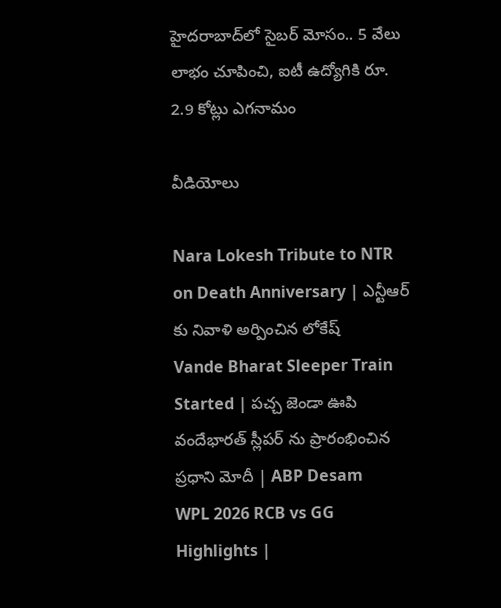హైదరాబాద్‌లో సైబర్ మోసం.. 5 వేలు లాభం చూపించి, ఐటీ ఉద్యోగికి రూ. 2.9 కోట్లు ఎగనామం

వీడియోలు

Nara Lokesh Tribute to NTR on Death Anniversary | ఎన్టీఆర్ కు నివాళి అర్పించిన లోకేష్
Vande Bharat Sleeper Train Started | పచ్చ జెండా ఊపి వందేభారత్ స్లీపర్ ను ప్రారంభించిన ప్రధాని మోదీ | ABP Desam
WPL 2026 RCB vs GG Highlights |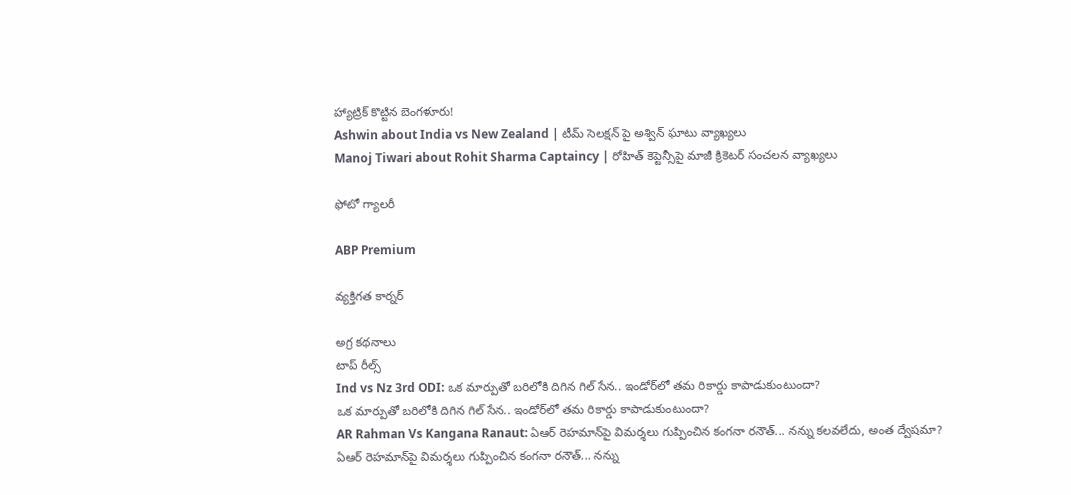హ్యాట్రిక్ కొట్టిన బెంగళూరు!
Ashwin about India vs New Zealand | టీమ్ సెలక్షన్ పై అశ్విన్ ఘాటు వ్యాఖ్యలు
Manoj Tiwari about Rohit Sharma Captaincy | రోహిత్ కెప్టెన్సీపై మాజీ క్రికెటర్ సంచలన వ్యాఖ్యలు

ఫోటో గ్యాలరీ

ABP Premium

వ్యక్తిగత కార్నర్

అగ్ర కథనాలు
టాప్ రీల్స్
Ind vs Nz 3rd ODI: ఒక మార్పుతో బరిలోకి దిగిన గిల్ సేన.. ఇండోర్‌లో తమ రికార్డు కాపాడుకుంటుందా?
ఒక మార్పుతో బరిలోకి దిగిన గిల్ సేన.. ఇండోర్‌లో తమ రికార్డు కాపాడుకుంటుందా?
AR Rahman Vs Kangana Ranaut: ఏఆర్ రెహమాన్‌పై విమర్శలు గుప్పించిన కంగనా రనౌత్... నన్ను కలవలేదు, అంత ద్వేషమా?
ఏఆర్ రెహమాన్‌పై విమర్శలు గుప్పించిన కంగనా రనౌత్... నన్ను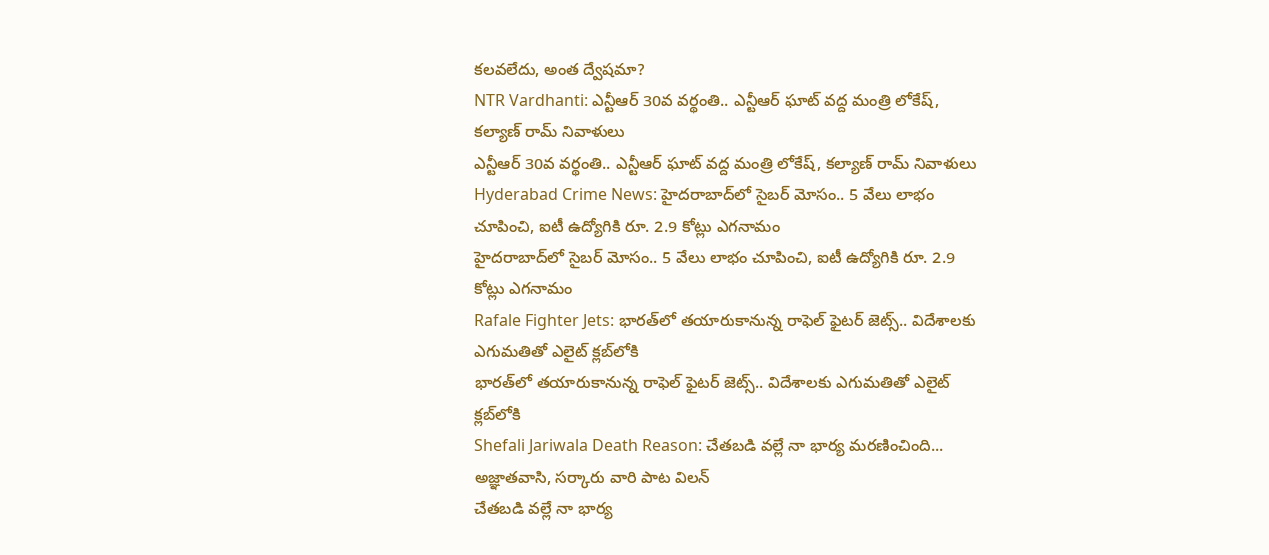కలవలేదు, అంత ద్వేషమా?
NTR Vardhanti: ఎన్టీఆర్ 30వ వర్థంతి.. ఎన్టీఆర్ ఘాట్ వద్ద మంత్రి లోకేష్, కల్యాణ్ రామ్ నివాళులు
ఎన్టీఆర్ 30వ వర్థంతి.. ఎన్టీఆర్ ఘాట్ వద్ద మంత్రి లోకేష్, కల్యాణ్ రామ్ నివాళులు
Hyderabad Crime News: హైదరాబాద్‌లో సైబర్ మోసం.. 5 వేలు లాభం చూపించి, ఐటీ ఉద్యోగికి రూ. 2.9 కోట్లు ఎగనామం
హైదరాబాద్‌లో సైబర్ మోసం.. 5 వేలు లాభం చూపించి, ఐటీ ఉద్యోగికి రూ. 2.9 కోట్లు ఎగనామం
Rafale Fighter Jets: భారత్‌లో తయారుకానున్న రాఫెల్ ఫైటర్ జెట్స్.. విదేశాలకు ఎగుమతితో ఎలైట్ క్లబ్‌లోకి
భారత్‌లో తయారుకానున్న రాఫెల్ ఫైటర్ జెట్స్.. విదేశాలకు ఎగుమతితో ఎలైట్ క్లబ్‌లోకి
Shefali Jariwala Death Reason: చేతబడి వల్లే నా భార్య మరణించింది... అజ్ఞాతవాసి, సర్కారు వారి పాట విలన్
చేతబడి వల్లే నా భార్య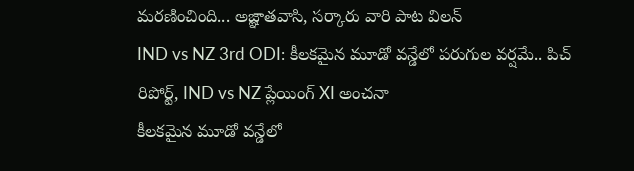మరణించింది... అజ్ఞాతవాసి, సర్కారు వారి పాట విలన్
IND vs NZ 3rd ODI: కీలకమైన మూడో వన్డేలో పరుగుల వర్షమే.. పిచ్ రిపోర్ట్, IND vs NZ ప్లేయింగ్ XI అంచనా
కీలకమైన మూడో వన్డేలో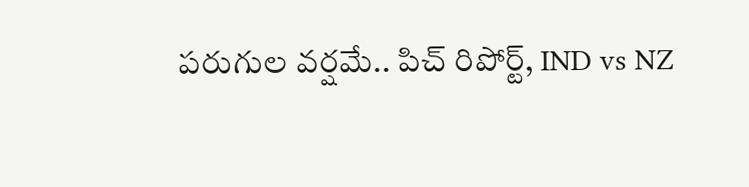పరుగుల వర్షమే.. పిచ్ రిపోర్ట్, IND vs NZ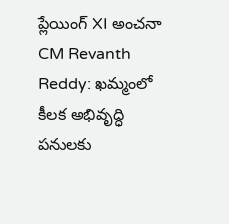ప్లేయింగ్ XI అంచనా
CM Revanth Reddy: ఖమ్మంలో కీలక అభివృద్ధి పనులకు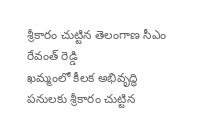శ్రీకారం చుట్టిన తెలంగాణ సీఎం రేవంత్ రెడ్డి
ఖమ్మంలో కీలక అభివృద్ధి పనులకు శ్రీకారం చుట్టిన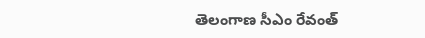తెలంగాణ సీఎం రేవంత్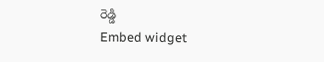రెడ్డి
Embed widget